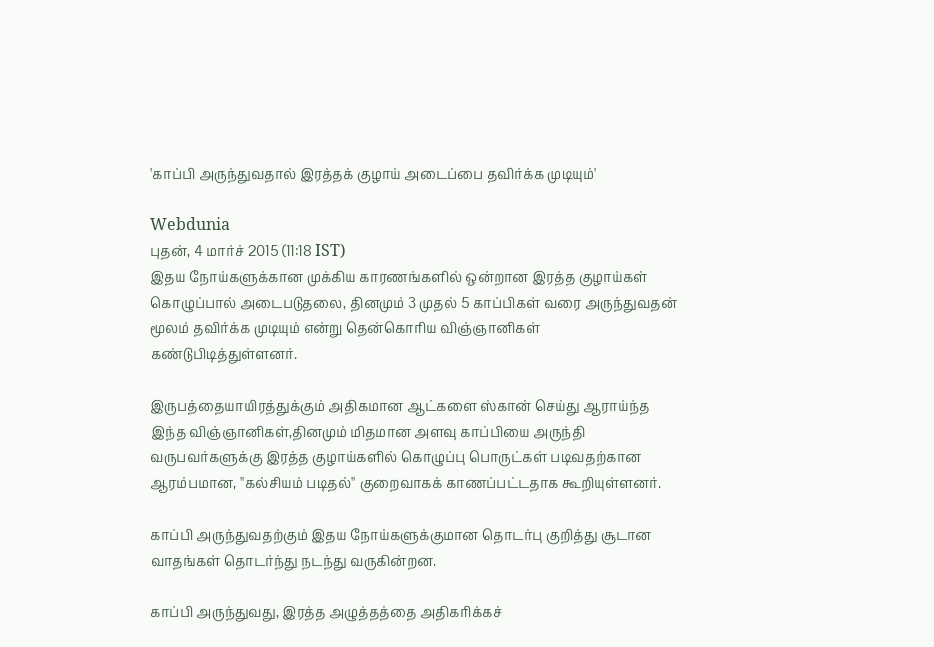'காப்பி அருந்துவதால் இரத்தக் குழாய் அடைப்பை தவிர்க்க முடியும்'

Webdunia
புதன், 4 மார்ச் 2015 (11:18 IST)
இதய நோய்களுக்கான முக்கிய காரணங்களில் ஒன்றான இரத்த குழாய்கள் கொழுப்பால் அடைபடுதலை, தினமும் 3 முதல் 5 காப்பிகள் வரை அருந்துவதன் மூலம் தவிர்க்க முடியும் என்று தென்கொரிய விஞ்ஞானிகள் கண்டுபிடித்துள்ளனர்.

இருபத்தையாயிரத்துக்கும் அதிகமான ஆட்களை ஸ்கான் செய்து ஆராய்ந்த இந்த விஞ்ஞானிகள்,தினமும் மிதமான அளவு காப்பியை அருந்தி வருபவர்களுக்கு இரத்த குழாய்களில் கொழுப்பு பொருட்கள் படிவதற்கான ஆரம்பமான, ''கல்சியம் படிதல்'' குறைவாகக் காணப்பட்டதாக கூறியுள்ளனர்.

காப்பி அருந்துவதற்கும் இதய நோய்களுக்குமான தொடர்பு குறித்து சூடான வாதங்கள் தொடர்ந்து நடந்து வருகின்றன.

காப்பி அருந்துவது, இரத்த அழுத்தத்தை அதிகரிக்கச்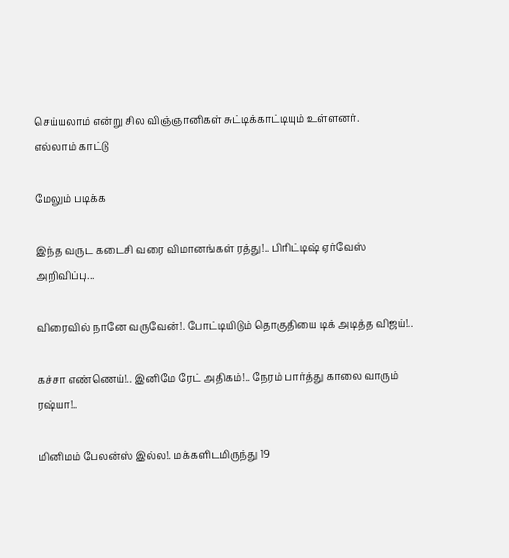செய்யலாம் என்று சில விஞ்ஞானிகள் சுட்டிக்காட்டியும் உள்ளனர்.
எல்லாம் காட்டு

மேலும் படிக்க

இந்த வருட கடைசி வரை விமானங்கள் ரத்து!.. பிரிட்டிஷ் ஏர்வேஸ் அறிவிப்பு...

விரைவில் நானே வருவேன்!. போட்டியிடும் தொகுதியை டிக் அடித்த விஜய்!..

கச்சா எண்ணெய்!.. இனிமே ரேட் அதிகம்!.. நேரம் பார்த்து காலை வாரும் ரஷ்யா!..

மினிமம் பேலன்ஸ் இல்ல!. மக்களிடமிருந்து 19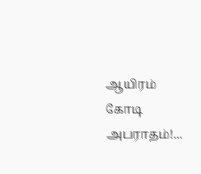ஆயிரம் கோடி அபராதம்!...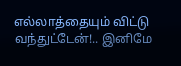எல்லாத்தையும் விட்டு வந்துட்டேன்!.. இனிமே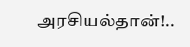அரசியல்தான்!..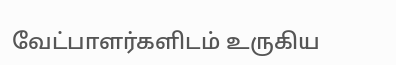வேட்பாளர்களிடம் உருகிய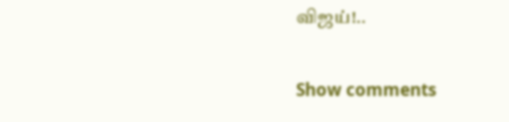விஜய்!..

Show comments